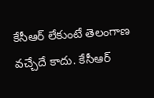కేసీఆర్ లేకుంటే తెలంగాణ వచ్చేదే కాదు. కేసీఆర్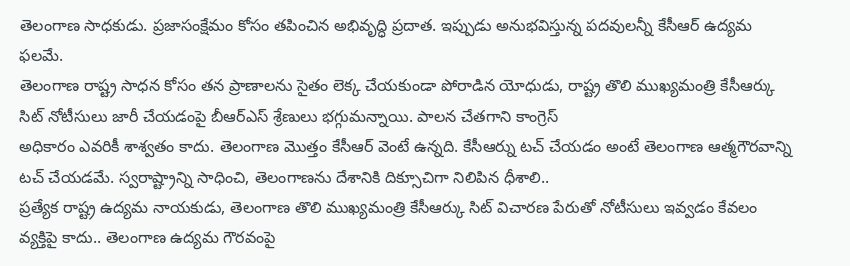తెలంగాణ సాధకుడు. ప్రజాసంక్షేమం కోసం తపించిన అభివృద్ధి ప్రదాత. ఇప్పుడు అనుభవిస్తున్న పదవులన్నీ కేసీఆర్ ఉద్యమ ఫలమే.
తెలంగాణ రాష్ట్ర సాధన కోసం తన ప్రాణాలను సైతం లెక్క చేయకుండా పోరాడిన యోధుడు, రాష్ట్ర తొలి ముఖ్యమంత్రి కేసీఆర్కు సిట్ నోటీసులు జారీ చేయడంపై బీఆర్ఎస్ శ్రేణులు భగ్గుమన్నాయి. పాలన చేతగాని కాంగ్రెస్
అధికారం ఎవరికీ శాశ్వతం కాదు. తెలంగాణ మొత్తం కేసీఆర్ వెంటే ఉన్నది. కేసీఆర్ను టచ్ చేయడం అంటే తెలంగాణ ఆత్మగౌరవాన్ని టచ్ చేయడమే. స్వరాష్ట్రాన్ని సాధించి, తెలంగాణను దేశానికి దిక్సూచిగా నిలిపిన ధీశాలి..
ప్రత్యేక రాష్ట్ర ఉద్యమ నాయకుడు, తెలంగాణ తొలి ముఖ్యమంత్రి కేసీఆర్కు సిట్ విచారణ పేరుతో నోటీసులు ఇవ్వడం కేవలం వ్యక్తిపై కాదు.. తెలంగాణ ఉద్యమ గౌరవంపై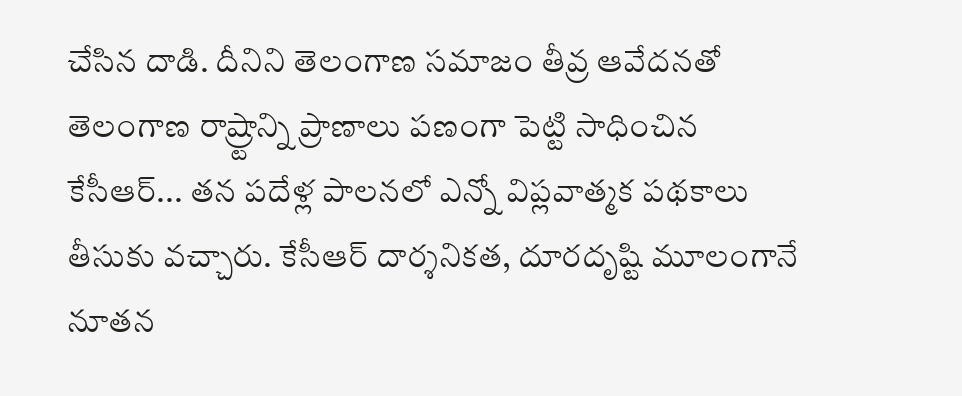చేసిన దాడి. దీనిని తెలంగాణ సమాజం తీవ్ర ఆవేదనతో
తెలంగాణ రాష్ర్టాన్ని ప్రాణాలు పణంగా పెట్టి సాధించిన కేసీఆర్... తన పదేళ్ల పాలనలో ఎన్నో విప్లవాత్మక పథకాలు తీసుకు వచ్చారు. కేసీఆర్ దార్శనికత, దూరదృష్టి మూలంగానే నూతన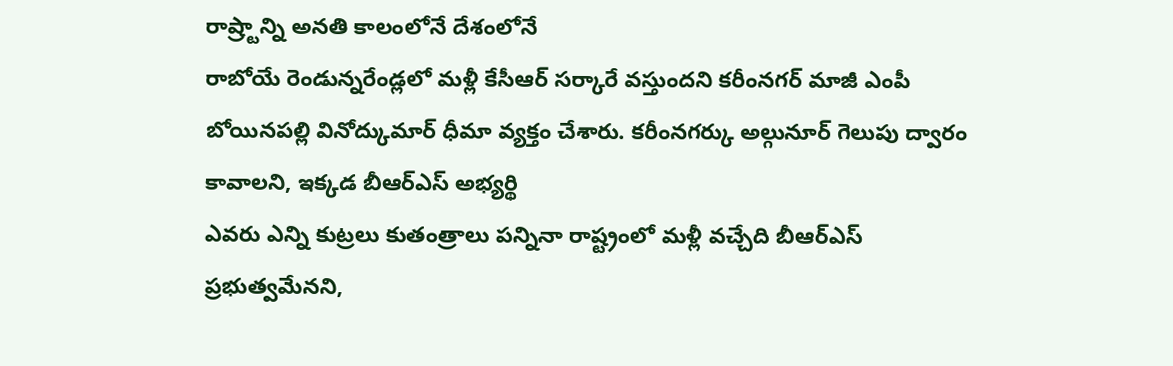రాష్ర్టాన్ని అనతి కాలంలోనే దేశంలోనే
రాబోయే రెండున్నరేండ్లలో మళ్లీ కేసీఆర్ సర్కారే వస్తుందని కరీంనగర్ మాజీ ఎంపీ బోయినపల్లి వినోద్కుమార్ ధీమా వ్యక్తం చేశారు. కరీంనగర్కు అల్గునూర్ గెలుపు ద్వారం కావాలని, ఇక్కడ బీఆర్ఎస్ అభ్యర్థి
ఎవరు ఎన్ని కుట్రలు కుతంత్రాలు పన్నినా రాష్ట్రంలో మళ్లీ వచ్చేది బీఆర్ఎస్ ప్రభుత్వమేనని,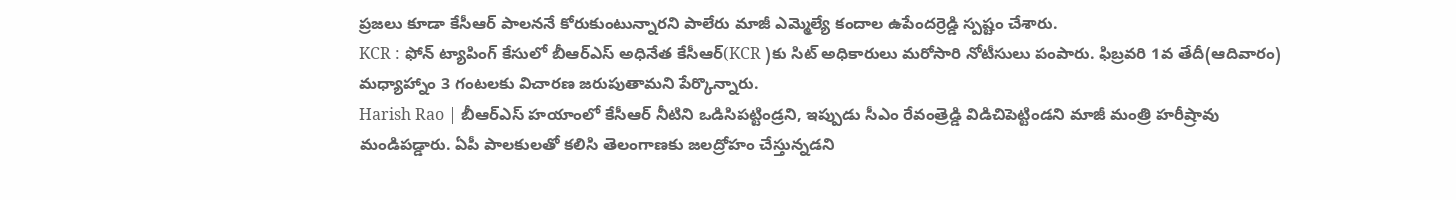ప్రజలు కూడా కేసీఆర్ పాలననే కోరుకుంటున్నారని పాలేరు మాజీ ఎమ్మెల్యే కందాల ఉపేందర్రెడ్డి స్పష్టం చేశారు.
KCR : ఫోన్ ట్యాపింగ్ కేసులో బీఆర్ఎస్ అధినేత కేసీఆర్(KCR )కు సిట్ అధికారులు మరోసారి నోటీసులు పంపారు. ఫిబ్రవరి 1వ తేదీ(ఆదివారం) మధ్యాహ్నాం 3 గంటలకు విచారణ జరుపుతామని పేర్కొన్నారు.
Harish Rao | బీఆర్ఎస్ హయాంలో కేసీఆర్ నీటిని ఒడిసిపట్టిండ్రని, ఇప్పుడు సీఎం రేవంత్రెడ్డి విడిచిపెట్టిండని మాజీ మంత్రి హరీష్రావు మండిపడ్డారు. ఏపీ పాలకులతో కలిసి తెలంగాణకు జలద్రోహం చేస్తున్నడని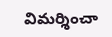విమర్శించా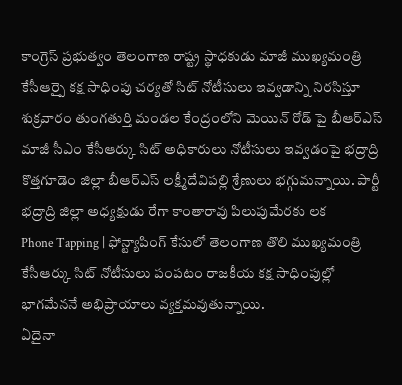కాంగ్రెస్ ప్రభుత్వం తెలంగాణ రాష్ట్ర స్థాధకుడు మాజీ ముఖ్యమంత్రి కేసీఆర్పై కక్ష సాధింపు చర్యతో సిట్ నోటీసులు ఇవ్వడాన్ని నిరసిస్తూ శుక్రవారం తుంగతుర్తి మండల కేంద్రంలోని మెయిన్ రోడ్ పై బీఆర్ఎస్
మాజీ సీఎం కేసీఆర్కు సిట్ అధికారులు నోటీసులు ఇవ్వడంపై భద్రాద్రి కొత్తగూడెం జిల్లా బీఆర్ఎస్ లక్ష్మీదేవిపల్లి శ్రేణులు భగ్గుమన్నాయి. పార్టీ భద్రాద్రి జిల్లా అధ్యక్షుడు రేగా కాంతారావు పిలుపుమేరకు లక
Phone Tapping | ఫోన్ట్యాపింగ్ కేసులో తెలంగాణ తొలి ముఖ్యమంత్రి కేసీఆర్కు సిట్ నోటీసులు పంపటం రాజకీయ కక్ష సాధింపుల్లో భాగమేననే అభిప్రాయాలు వ్యక్తమవుతున్నాయి.
ఏదైనా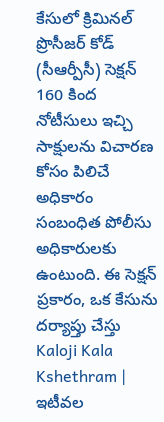కేసులో క్రిమినల్ ప్రొసీజర్ కోడ్ (సీఆర్పీసీ) సెక్షన్ 160 కింద నోటీసులు ఇచ్చి సాక్షులను విచారణ కోసం పిలిచే అధికారం సంబంధిత పోలీసు అధికారులకు ఉంటుంది. ఈ సెక్షన్ ప్రకారం, ఒక కేసును దర్యాప్తు చేస్తు
Kaloji Kala Kshethram | ఇటీవల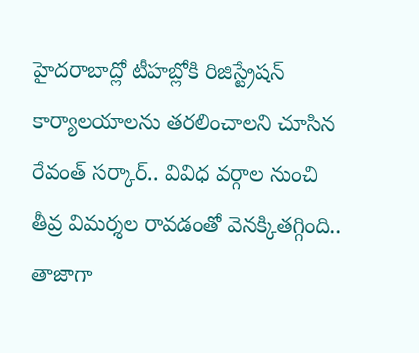హైదరాబాద్లో టీహబ్లోకి రిజిస్ట్రేషన్ కార్యాలయాలను తరలించాలని చూసిన రేవంత్ సర్కార్.. వివిధ వర్గాల నుంచి తీవ్ర విమర్శల రావడంతో వెనక్కితగ్గింది.. తాజాగా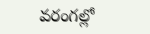వరంగల్లో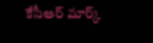కేసీఆర్ మార్క్